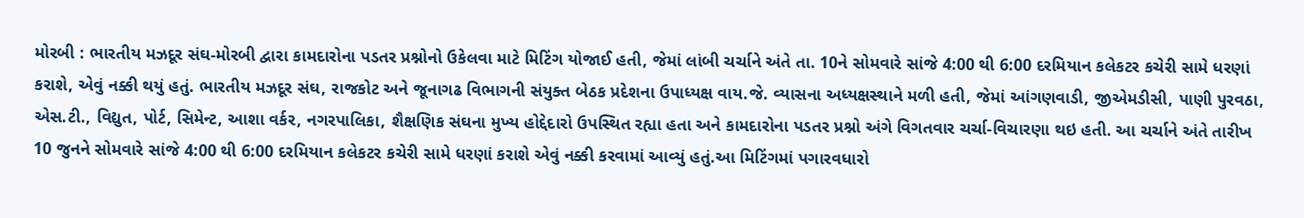મોરબી : ભારતીય મઝદૂર સંઘ-મોરબી દ્વારા કામદારોના પડતર પ્રશ્નોનો ઉકેલવા માટે મિટિંગ યોજાઈ હતી, જેમાં લાંબી ચર્ચાને અંતે તા. 10ને સોમવારે સાંજે 4:00 થી 6:00 દરમિયાન કલેકટર કચેરી સામે ધરણાં કરાશે, એવું નક્કી થયું હતું. ભારતીય મઝદૂર સંઘ, રાજકોટ અને જૂનાગઢ વિભાગની સંયુક્ત બેઠક પ્રદેશના ઉપાધ્યક્ષ વાય.જે. વ્યાસના અધ્યક્ષસ્થાને મળી હતી, જેમાં આંગણવાડી, જીએમડીસી, પાણી પુરવઠા, એસ.ટી., વિદ્યુત, પોર્ટ, સિમેન્ટ, આશા વર્કર, નગરપાલિકા, શૈક્ષણિક સંઘના મુખ્ય હોદ્દેદારો ઉપસ્થિત રહ્યા હતા અને કામદારોના પડતર પ્રશ્નો અંગે વિગતવાર ચર્ચા-વિચારણા થઇ હતી. આ ચર્ચાને અંતે તારીખ 10 જુનને સોમવારે સાંજે 4:00 થી 6:00 દરમિયાન કલેકટર કચેરી સામે ધરણાં કરાશે એવું નક્કી કરવામાં આવ્યું હતું.આ મિટિંગમાં પગારવધારો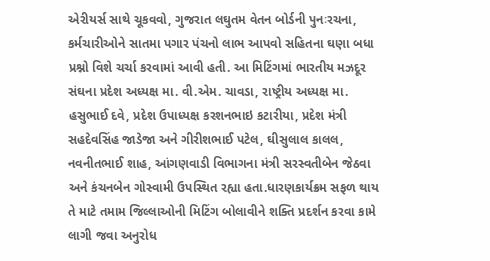એરીયર્સ સાથે ચૂકવવો, ગુજરાત લઘુતમ વેતન બોર્ડની પુનઃરચના, કર્મચારીઓને સાતમા પગાર પંચનો લાભ આપવો સહિતના ઘણા બધા પ્રશ્નો વિશે ચર્ચા કરવામાં આવી હતી. આ મિટિંગમાં ભારતીય મઝદૂર સંઘના પ્રદેશ અધ્યક્ષ મા. વી.એમ. ચાવડા, રાષ્ટ્રીય અધ્યક્ષ મા. હસુભાઈ દવે, પ્રદેશ ઉપાધ્યક્ષ કરશનભાઇ કટારીયા, પ્રદેશ મંત્રી સહદેવસિંહ જાડેજા અને ગીરીશભાઈ પટેલ, ઘીસુલાલ કાલલ, નવનીતભાઈ શાહ, આંગણવાડી વિભાગના મંત્રી સરસ્વતીબેન જેઠવા અને કંચનબેન ગોસ્વામી ઉપસ્થિત રહ્યા હતા.ધારણકાર્યક્રમ સફળ થાય તે માટે તમામ જિલ્લાઓની મિટિંગ બોલાવીને શક્તિ પ્રદર્શન કરવા કામે લાગી જવા અનુરોધ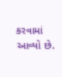કરવામાં આવ્યો છે.